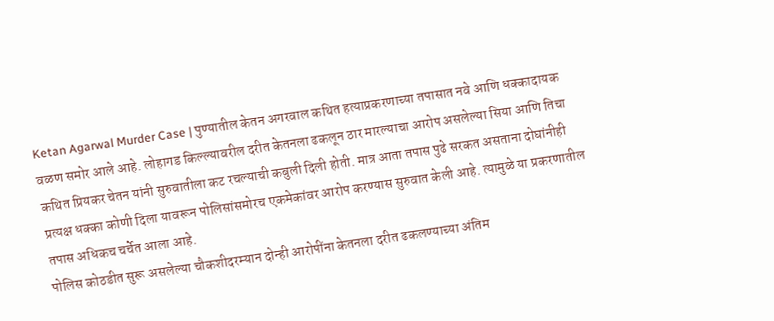Ketan Agarwal Murder Case | पुण्यातील केतन अगरवाल कथित हत्याप्रकरणाच्या तपासात नवे आणि धक्कादायक वळण समोर आले आहे. लोहागड किल्ल्यावरील दरीत केतनला ढकलून ठार मारल्याचा आरोप असलेल्या सिया आणि तिचा कथित प्रियकर चेतन यांनी सुरुवातीला कट रचल्याची कबुली दिली होती. मात्र आता तपास पुढे सरकत असताना दोघांनीही प्रत्यक्ष धक्का कोणी दिला यावरून पोलिसांसमोरच एकमेकांवर आरोप करण्यास सुरुवात केली आहे. त्यामुळे या प्रकरणातील तपास अधिकच चर्चेत आला आहे.
पोलिस कोठडीत सुरू असलेल्या चौकशीदरम्यान दोन्ही आरोपींना केतनला दरीत ढकलण्याच्या अंतिम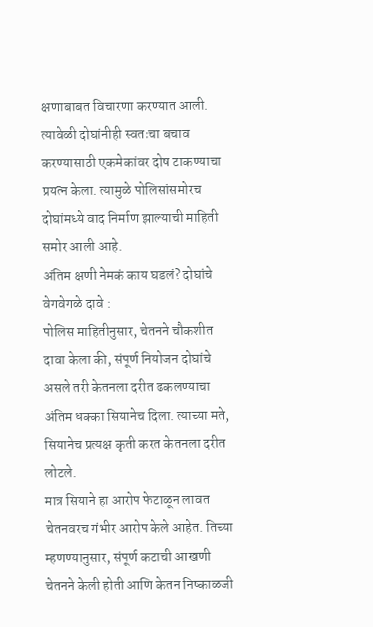क्षणाबाबत विचारणा करण्यात आली. त्यावेळी दोघांनीही स्वतःचा बचाव करण्यासाठी एकमेकांवर दोष टाकण्याचा प्रयत्न केला. त्यामुळे पोलिसांसमोरच दोघांमध्ये वाद निर्माण झाल्याची माहिती समोर आली आहे.
अंतिम क्षणी नेमकं काय घडलं? दोघांचे वेगवेगळे दावे :
पोलिस माहितीनुसार, चेतनने चौकशीत दावा केला की, संपूर्ण नियोजन दोघांचे असले तरी केतनला दरीत ढकलण्याचा अंतिम धक्का सियानेच दिला. त्याच्या मते, सियानेच प्रत्यक्ष कृती करत केतनला दरीत लोटले.
मात्र सियाने हा आरोप फेटाळून लावत चेतनवरच गंभीर आरोप केले आहेत. तिच्या म्हणण्यानुसार, संपूर्ण कटाची आखणी चेतनने केली होती आणि केतन निष्काळजी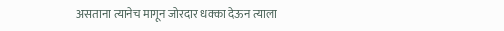असताना त्यानेच मागून जोरदार धक्का देऊन त्याला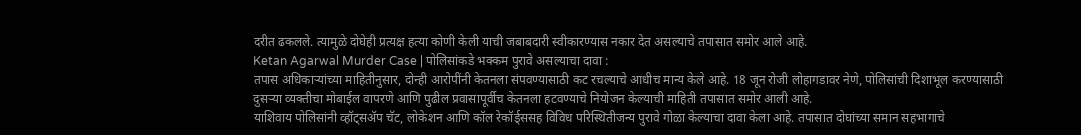दरीत ढकलले. त्यामुळे दोघेही प्रत्यक्ष हत्या कोणी केली याची जबाबदारी स्वीकारण्यास नकार देत असल्याचे तपासात समोर आले आहे.
Ketan Agarwal Murder Case | पोलिसांकडे भक्कम पुरावे असल्याचा दावा :
तपास अधिकाऱ्यांच्या माहितीनुसार, दोन्ही आरोपींनी केतनला संपवण्यासाठी कट रचल्याचे आधीच मान्य केले आहे. 18 जून रोजी लोहागडावर नेणे, पोलिसांची दिशाभूल करण्यासाठी दुसऱ्या व्यक्तीचा मोबाईल वापरणे आणि पुढील प्रवासापूर्वीच केतनला हटवण्याचे नियोजन केल्याची माहिती तपासात समोर आली आहे.
याशिवाय पोलिसांनी व्हॉट्सॲप चॅट, लोकेशन आणि कॉल रेकॉर्ड्ससह विविध परिस्थितीजन्य पुरावे गोळा केल्याचा दावा केला आहे. तपासात दोघांच्या समान सहभागाचे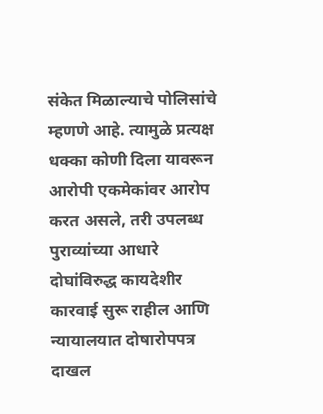संकेत मिळाल्याचे पोलिसांचे म्हणणे आहे. त्यामुळे प्रत्यक्ष धक्का कोणी दिला यावरून आरोपी एकमेकांवर आरोप करत असले, तरी उपलब्ध पुराव्यांच्या आधारे दोघांविरुद्ध कायदेशीर कारवाई सुरू राहील आणि न्यायालयात दोषारोपपत्र दाखल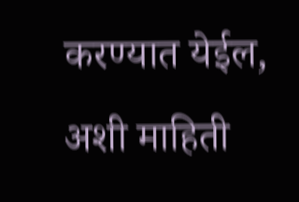करण्यात येईल, अशी माहिती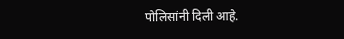पोलिसांनी दिली आहे.